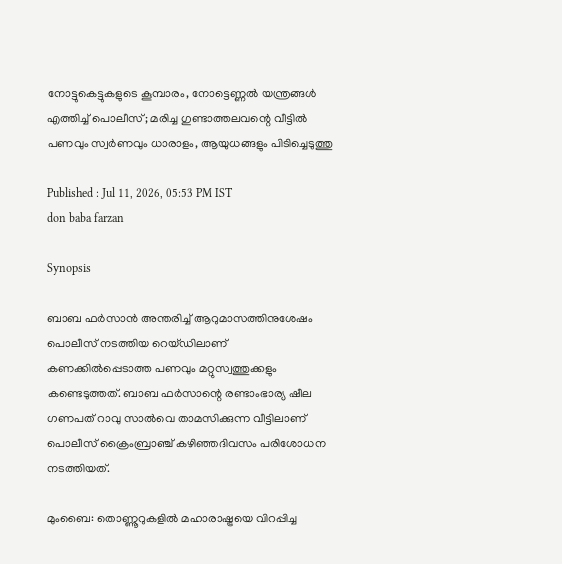നോട്ടുകെട്ടുകളുടെ കൂമ്പാരം, നോട്ടെണ്ണൽ യന്ത്രങ്ങൾ എത്തിച്ച് പൊലീസ്; മരിച്ച ഗുണ്ടാത്തലവന്റെ വീട്ടിൽ പണവും സ്വർണവും ധാരാളം, ആയുധങ്ങളും പിടിച്ചെടുത്തു

Published : Jul 11, 2026, 05:53 PM IST
don baba farzan

Synopsis

ബാബ ഫർസാൻ അന്തരിച്ച് ആറുമാസത്തിനുശേഷം പൊലീസ് നടത്തിയ റെയ്ഡിലാണ് കണക്കിൽപ്പെടാത്ത പണവും മറ്റുസ്വത്തുക്കളും കണ്ടെടുത്തത്. ബാബ ഫർസാന്റെ രണ്ടാംഭാര്യ ഷീല ഗണപത് റാവു സാൽവെ താമസിക്കുന്ന വീട്ടിലാണ് പൊലീസ് ക്രൈംബ്രാഞ്ച് കഴിഞ്ഞദിവസം പരിശോധന നടത്തിയത്.

മുംബൈ: തൊണ്ണൂറുകളിൽ മഹാരാഷ്ട്രയെ വിറപ്പിച്ച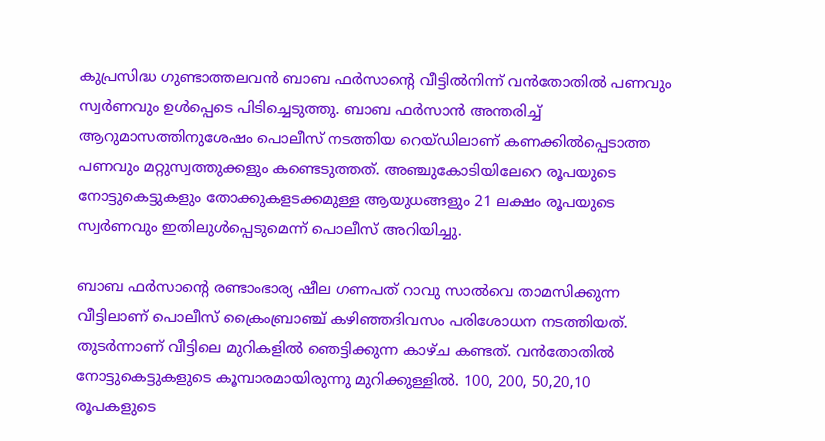കുപ്രസിദ്ധ ഗുണ്ടാത്തലവൻ ബാബ ഫർസാന്റെ വീട്ടിൽനിന്ന് വൻതോതിൽ പണവും സ്വർണവും ഉൾപ്പെടെ പിടിച്ചെടുത്തു. ബാബ ഫർസാൻ അന്തരിച്ച് ആറുമാസത്തിനുശേഷം പൊലീസ് നടത്തിയ റെയ്ഡിലാണ് കണക്കിൽപ്പെടാത്ത പണവും മറ്റുസ്വത്തുക്കളും കണ്ടെടുത്തത്. അഞ്ചുകോടിയിലേറെ രൂപയുടെ നോട്ടുകെട്ടുകളും തോക്കുകളടക്കമുള്ള ആയുധങ്ങളും 21 ലക്ഷം രൂപയുടെ സ്വർണവും ഇതിലുൾപ്പെടുമെന്ന് പൊലീസ് അറിയിച്ചു.

ബാബ ഫർസാന്റെ രണ്ടാംഭാര്യ ഷീല ഗണപത് റാവു സാൽവെ താമസിക്കുന്ന വീട്ടിലാണ് പൊലീസ് ക്രൈംബ്രാഞ്ച് കഴിഞ്ഞദിവസം പരിശോധന നടത്തിയത്. തുടർന്നാണ് വീട്ടിലെ മുറികളിൽ ഞെട്ടിക്കുന്ന കാഴ്ച കണ്ടത്. വൻതോതിൽ നോട്ടുകെട്ടുകളുടെ കൂമ്പാരമായിരുന്നു മുറിക്കുള്ളിൽ. 100, 200, 50,20,10 രൂപകളുടെ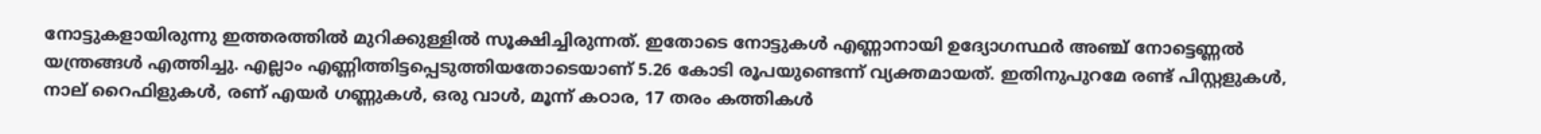നോട്ടുകളായിരുന്നു ഇത്തരത്തിൽ മുറിക്കുള്ളിൽ സൂക്ഷിച്ചിരുന്നത്. ഇതോടെ നോട്ടുകൾ എണ്ണാനായി ഉദ്യോഗസ്ഥർ അഞ്ച് നോട്ടെണ്ണൽ യന്ത്രങ്ങൾ എത്തിച്ചു. എല്ലാം എണ്ണിത്തിട്ടപ്പെടുത്തിയതോടെയാണ് 5.26 കോടി രൂപയുണ്ടെന്ന് വ്യക്തമായത്. ഇതിനുപുറമേ രണ്ട് പിസ്റ്റളുകൾ, നാല് റൈഫിളുകൾ, രണ് എയർ ഗണ്ണുകൾ, ഒരു വാൾ, മൂന്ന് കഠാര, 17 തരം കത്തികൾ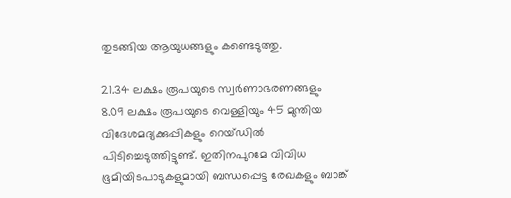തുടങ്ങിയ ആയുധങ്ങളും കണ്ടെടുത്തു.

21.34 ലക്ഷം രൂപയുടെ സ്വർണാഭരണങ്ങളും 8.09 ലക്ഷം രൂപയുടെ വെള്ളിയും 45 മുന്തിയ വിദേശമദ്യക്കുപ്പികളും റെയ്ഡിൽ പിടിച്ചെടുത്തിട്ടുണ്ട്. ഇതിനപുറമേ വിവിധ ഭൂമിയിടപാടുകളുമായി ബന്ധപ്പെട്ട രേഖകളും ബാങ്ക്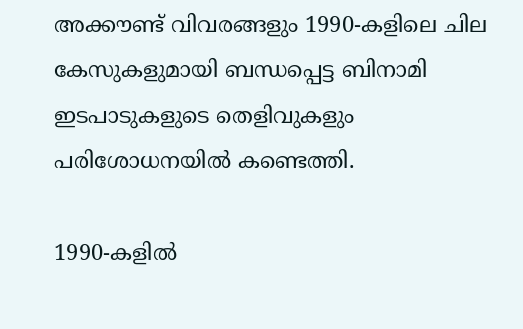അക്കൗണ്ട് വിവരങ്ങളും 1990-കളിലെ ചില കേസുകളുമായി ബന്ധപ്പെട്ട ബിനാമി ഇടപാടുകളുടെ തെളിവുകളും പരിശോധനയിൽ കണ്ടെത്തി.

1990-കളിൽ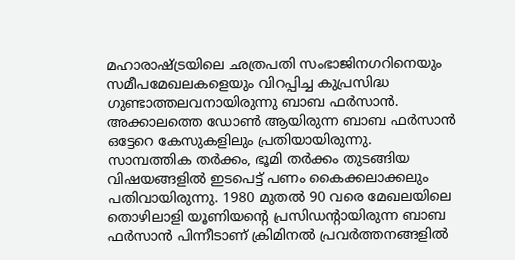മഹാരാഷ്ട്രയിലെ ഛത്രപതി സംഭാജിനഗറിനെയും സമീപമേഖലകളെയും വിറപ്പിച്ച കുപ്രസിദ്ധ ഗുണ്ടാത്തലവനായിരുന്നു ബാബ ഫർസാൻ. അക്കാലത്തെ ഡോൺ ആയിരുന്ന ബാബ ഫർസാൻ ഒട്ടേറെ കേസുകളിലും പ്രതിയായിരുന്നു. സാമ്പത്തിക തർക്കം, ഭൂമി തർക്കം തുടങ്ങിയ വിഷയങ്ങളിൽ ഇടപെട്ട് പണം കൈക്കലാക്കലും പതിവായിരുന്നു. 1980 മുതൽ 90 വരെ മേഖലയിലെ തൊഴിലാളി യൂണിയന്റെ പ്രസിഡന്റായിരുന്ന ബാബ ഫർസാൻ പിന്നീടാണ് ക്രിമിനൽ പ്രവർത്തനങ്ങളിൽ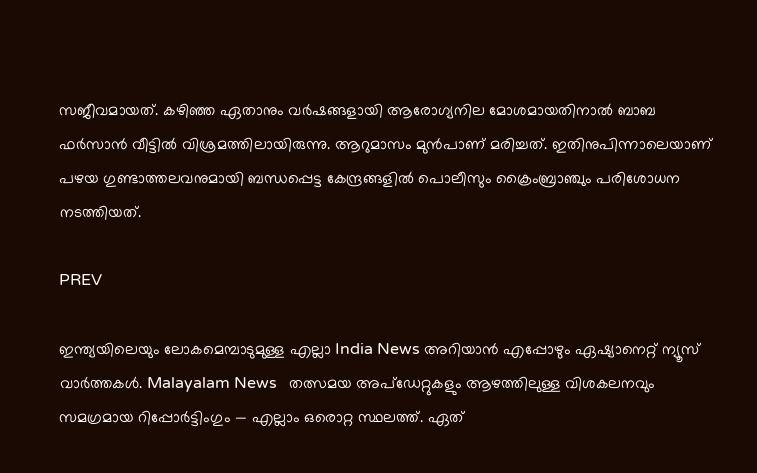സജീവമായത്. കഴിഞ്ഞ ഏതാനും വർഷങ്ങളായി ആരോഗ്യനില മോശമായതിനാൽ ബാബ ഫർസാൻ വീട്ടിൽ വിശ്രമത്തിലായിരുന്നു. ആറുമാസം മുൻപാണ് മരിച്ചത്. ഇതിനുപിന്നാലെയാണ് പഴയ ഗുണ്ടാത്തലവനുമായി ബന്ധപ്പെട്ട കേന്ദ്രങ്ങളിൽ പൊലീസും ക്രൈംബ്രാഞ്ചും പരിശോധന നടത്തിയത്.

PREV

ഇന്ത്യയിലെയും ലോകമെമ്പാടുമുള്ള എല്ലാ India News അറിയാൻ എപ്പോഴും ഏഷ്യാനെറ്റ് ന്യൂസ് വാർത്തകൾ. Malayalam News   തത്സമയ അപ്‌ഡേറ്റുകളും ആഴത്തിലുള്ള വിശകലനവും സമഗ്രമായ റിപ്പോർട്ടിംഗും — എല്ലാം ഒരൊറ്റ സ്ഥലത്ത്. ഏത്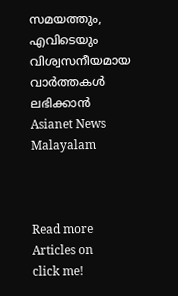സമയത്തും, എവിടെയും വിശ്വസനീയമായ വാർത്തകൾ ലഭിക്കാൻ Asianet News Malayalam



Read more Articles on
click me!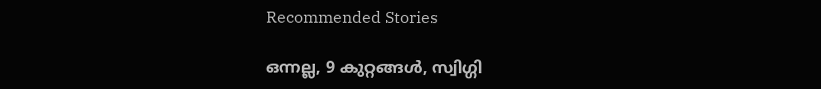Recommended Stories

ഒന്നല്ല, 9 കുറ്റങ്ങൾ, സ്വിഗ്ഗി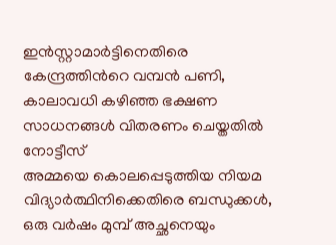ഇൻസ്റ്റാമാർട്ടിനെതിരെ കേന്ദ്രത്തിന്‍റെ വമ്പൻ പണി, കാലാവധി കഴിഞ്ഞ ഭക്ഷണ സാധനങ്ങൾ വിതരണം ചെയ്തതിൽ നോട്ടീസ്
അമ്മയെ കൊലപ്പെടുത്തിയ നിയമ വിദ്യാർത്ഥിനിക്കെതിരെ ബന്ധുക്കൾ, ഒരു വർഷം മുമ്പ് അച്ഛനെയും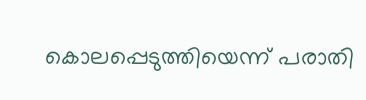കൊലപ്പെടുത്തിയെന്ന് പരാതി